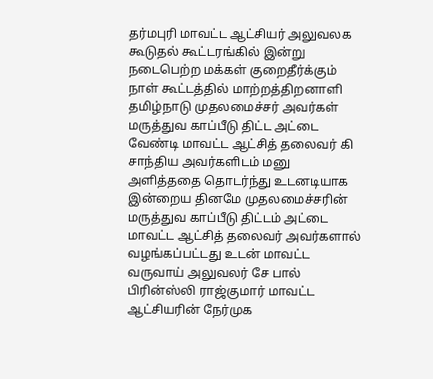தர்மபுரி மாவட்ட ஆட்சியர் அலுவலக கூடுதல் கூட்டரங்கில் இன்று நடைபெற்ற மக்கள் குறைதீர்க்கும் நாள் கூட்டத்தில் மாற்றத்திறனாளி தமிழ்நாடு முதலமைச்சர் அவர்கள் மருத்துவ காப்பீடு திட்ட அட்டை வேண்டி மாவட்ட ஆட்சித் தலைவர் கி சாந்திய அவர்களிடம் மனு அளித்ததை தொடர்ந்து உடனடியாக இன்றைய தினமே முதலமைச்சரின் மருத்துவ காப்பீடு திட்டம் அட்டை மாவட்ட ஆட்சித் தலைவர் அவர்களால் வழங்கப்பட்டது உடன் மாவட்ட வருவாய் அலுவலர் சே பால் பிரின்ஸ்லி ராஜ்குமார் மாவட்ட ஆட்சியரின் நேர்முக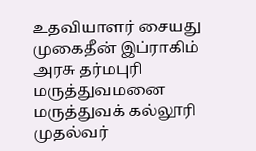உதவியாளர் சையது முகைதீன் இப்ராகிம் அரசு தர்மபுரி மருத்துவமனை மருத்துவக் கல்லூரி முதல்வர்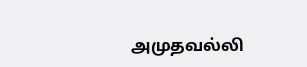அமுதவல்லி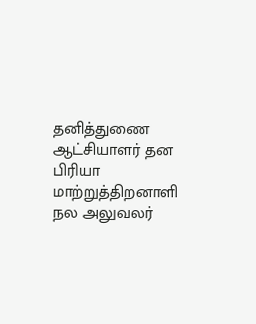தனித்துணை ஆட்சியாளர் தன பிரியா மாற்றுத்திறனாளி நல அலுவலர்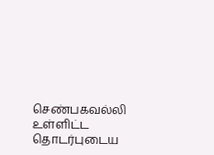செண்பகவல்லி உள்ளிட்ட தொடர்புடைய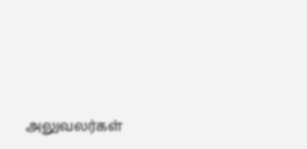அலுவலர்கள்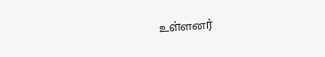உள்ளனர்